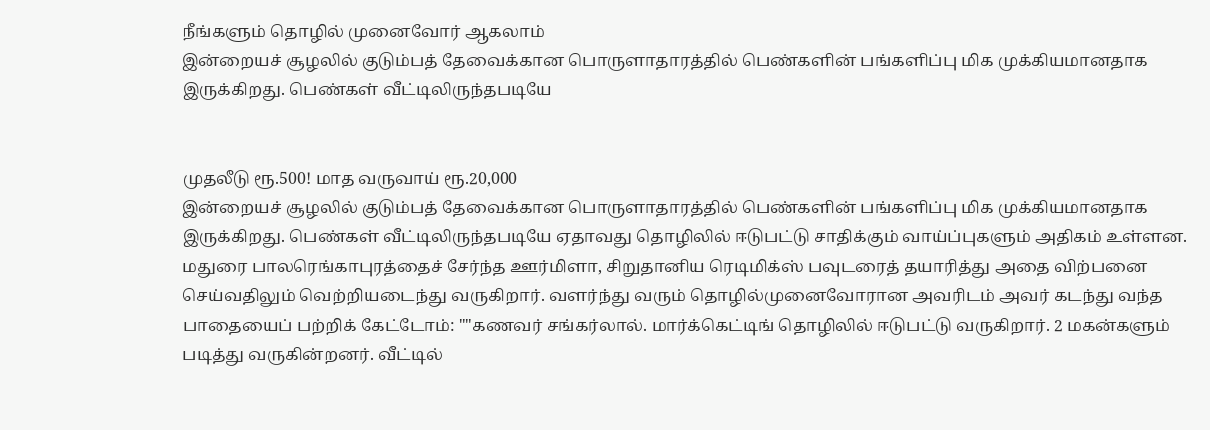நீங்களும் தொழில் முனைவோர் ஆகலாம்
இன்றையச் சூழலில் குடும்பத் தேவைக்கான பொருளாதாரத்தில் பெண்களின் பங்களிப்பு மிக முக்கியமானதாக இருக்கிறது. பெண்கள் வீட்டிலிருந்தபடியே


முதலீடு ரூ.500! மாத வருவாய் ரூ.20,000
இன்றையச் சூழலில் குடும்பத் தேவைக்கான பொருளாதாரத்தில் பெண்களின் பங்களிப்பு மிக முக்கியமானதாக இருக்கிறது. பெண்கள் வீட்டிலிருந்தபடியே ஏதாவது தொழிலில் ஈடுபட்டு சாதிக்கும் வாய்ப்புகளும் அதிகம் உள்ளன.
மதுரை பாலரெங்காபுரத்தைச் சேர்ந்த ஊர்மிளா, சிறுதானிய ரெடிமிக்ஸ் பவுடரைத் தயாரித்து அதை விற்பனை செய்வதிலும் வெற்றியடைந்து வருகிறார். வளர்ந்து வரும் தொழில்முனைவோரான அவரிடம் அவர் கடந்து வந்த பாதையைப் பற்றிக் கேட்டோம்: ""கணவர் சங்கர்லால். மார்க்கெட்டிங் தொழிலில் ஈடுபட்டு வருகிறார். 2 மகன்களும் படித்து வருகின்றனர். வீட்டில்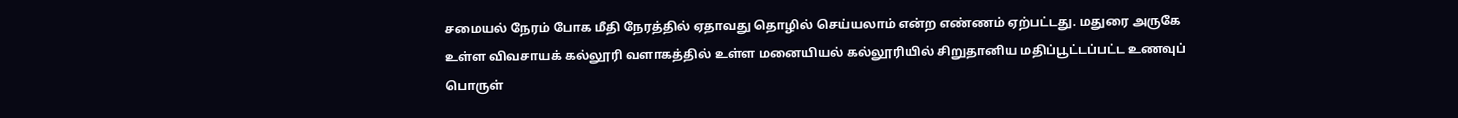சமையல் நேரம் போக மீதி நேரத்தில் ஏதாவது தொழில் செய்யலாம் என்ற எண்ணம் ஏற்பட்டது. மதுரை அருகே உள்ள விவசாயக் கல்லூரி வளாகத்தில் உள்ள மனையியல் கல்லூரியில் சிறுதானிய மதிப்பூட்டப்பட்ட உணவுப் பொருள்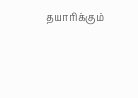தயாரிக்கும்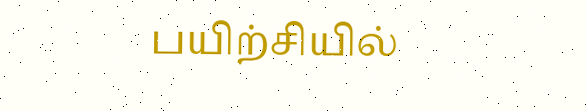பயிற்சியில்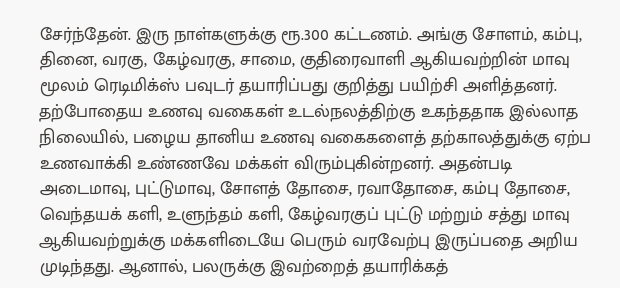சேர்ந்தேன். இரு நாள்களுக்கு ரூ.300 கட்டணம். அங்கு சோளம், கம்பு, தினை, வரகு, கேழ்வரகு, சாமை, குதிரைவாளி ஆகியவற்றின் மாவு மூலம் ரெடிமிக்ஸ் பவுடர் தயாரிப்பது குறித்து பயிற்சி அளித்தனர்.
தற்போதைய உணவு வகைகள் உடல்நலத்திற்கு உகந்ததாக இல்லாத நிலையில், பழைய தானிய உணவு வகைகளைத் தற்காலத்துக்கு ஏற்ப உணவாக்கி உண்ணவே மக்கள் விரும்புகின்றனர். அதன்படி அடைமாவு, புட்டுமாவு, சோளத் தோசை, ரவாதோசை, கம்பு தோசை, வெந்தயக் களி, உளுந்தம் களி, கேழ்வரகுப் புட்டு மற்றும் சத்து மாவு ஆகியவற்றுக்கு மக்களிடையே பெரும் வரவேற்பு இருப்பதை அறிய முடிந்தது. ஆனால், பலருக்கு இவற்றைத் தயாரிக்கத்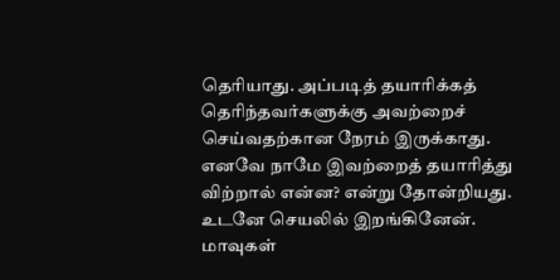தெரியாது. அப்படித் தயாரிக்கத் தெரிந்தவர்களுக்கு அவற்றைச் செய்வதற்கான நேரம் இருக்காது. எனவே நாமே இவற்றைத் தயாரித்து விற்றால் என்ன? என்று தோன்றியது. உடனே செயலில் இறங்கினேன்.
மாவுகள்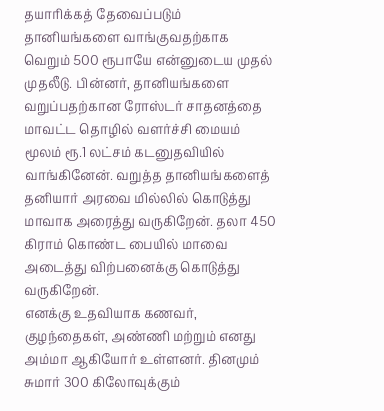தயாரிக்கத் தேவைப்படும் தானியங்களை வாங்குவதற்காக வெறும் 500 ரூபாயே என்னுடைய முதல் முதலீடு. பின்னர், தானியங்களை வறுப்பதற்கான ரோஸ்டர் சாதனத்தை மாவட்ட தொழில் வளர்ச்சி மையம் மூலம் ரூ.1 லட்சம் கடனுதவியில் வாங்கினேன். வறுத்த தானியங்களைத் தனியார் அரவை மில்லில் கொடுத்து மாவாக அரைத்து வருகிறேன். தலா 450 கிராம் கொண்ட பையில் மாவை அடைத்து விற்பனைக்கு கொடுத்து வருகிறேன்.
எனக்கு உதவியாக கணவர், குழந்தைகள், அண்ணி மற்றும் எனது அம்மா ஆகியோர் உள்ளனர். தினமும் சுமார் 300 கிலோவுக்கும்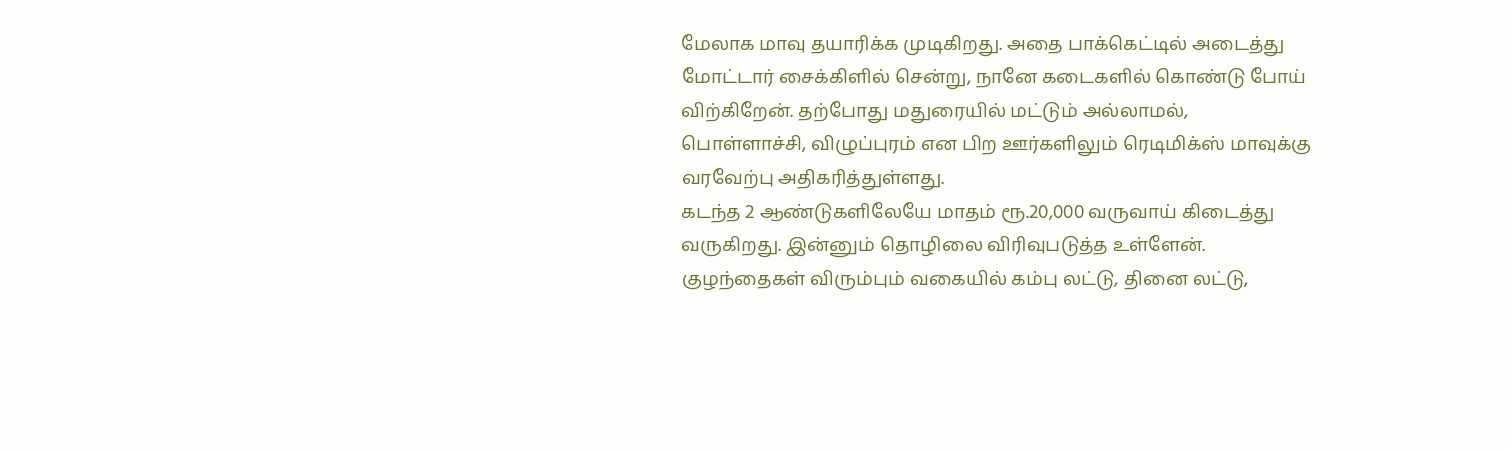மேலாக மாவு தயாரிக்க முடிகிறது. அதை பாக்கெட்டில் அடைத்து மோட்டார் சைக்கிளில் சென்று, நானே கடைகளில் கொண்டு போய் விற்கிறேன். தற்போது மதுரையில் மட்டும் அல்லாமல், பொள்ளாச்சி, விழுப்புரம் என பிற ஊர்களிலும் ரெடிமிக்ஸ் மாவுக்கு வரவேற்பு அதிகரித்துள்ளது.
கடந்த 2 ஆண்டுகளிலேயே மாதம் ரூ.20,000 வருவாய் கிடைத்து வருகிறது. இன்னும் தொழிலை விரிவுபடுத்த உள்ளேன். குழந்தைகள் விரும்பும் வகையில் கம்பு லட்டு, தினை லட்டு,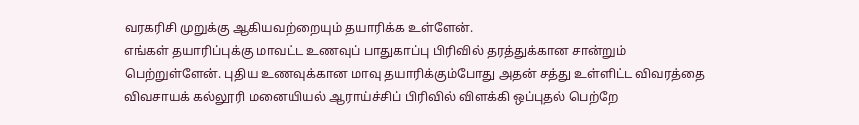வரகரிசி முறுக்கு ஆகியவற்றையும் தயாரிக்க உள்ளேன்.
எங்கள் தயாரிப்புக்கு மாவட்ட உணவுப் பாதுகாப்பு பிரிவில் தரத்துக்கான சான்றும் பெற்றுள்ளேன். புதிய உணவுக்கான மாவு தயாரிக்கும்போது அதன் சத்து உள்ளிட்ட விவரத்தை விவசாயக் கல்லூரி மனையியல் ஆராய்ச்சிப் பிரிவில் விளக்கி ஒப்புதல் பெற்றே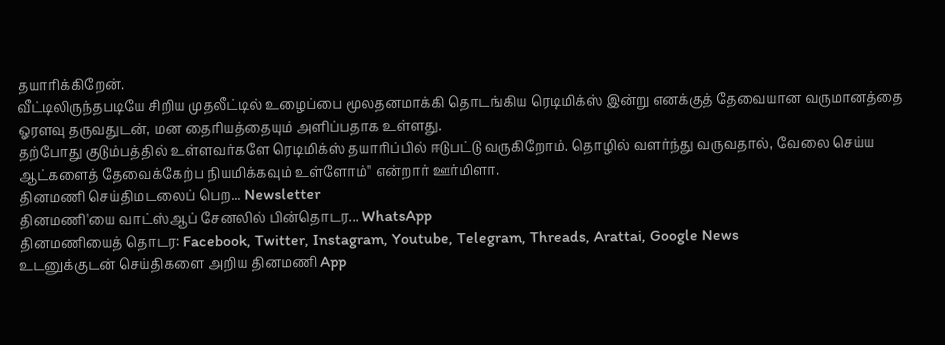தயாரிக்கிறேன்.
வீட்டிலிருந்தபடியே சிறிய முதலீட்டில் உழைப்பை மூலதனமாக்கி தொடங்கிய ரெடிமிக்ஸ் இன்று எனக்குத் தேவையான வருமானத்தை ஓரளவு தருவதுடன், மன தைரியத்தையும் அளிப்பதாக உள்ளது.
தற்போது குடும்பத்தில் உள்ளவர்களே ரெடிமிக்ஸ் தயாரிப்பில் ஈடுபட்டு வருகிறோம். தொழில் வளர்ந்து வருவதால், வேலை செய்ய ஆட்களைத் தேவைக்கேற்ப நியமிக்கவும் உள்ளோம்'' என்றார் ஊர்மிளா.
தினமணி செய்திமடலைப் பெற... Newsletter
தினமணி'யை வாட்ஸ்ஆப் சேனலில் பின்தொடர... WhatsApp
தினமணியைத் தொடர: Facebook, Twitter, Instagram, Youtube, Telegram, Threads, Arattai, Google News
உடனுக்குடன் செய்திகளை அறிய தினமணி App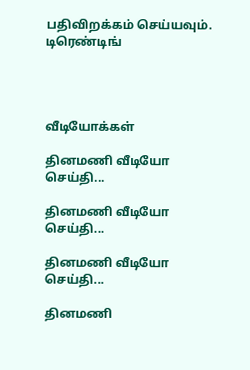பதிவிறக்கம் செய்யவும்.
டிரெண்டிங்




வீடியோக்கள்

தினமணி வீடியோ செய்தி...

தினமணி வீடியோ செய்தி...

தினமணி வீடியோ செய்தி...

தினமணி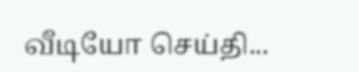வீடியோ செய்தி...